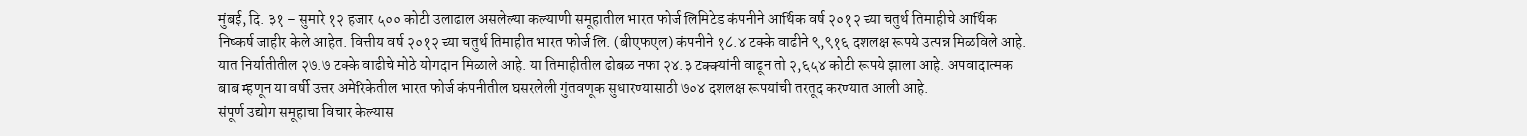मुंबई, दि. ३१ – सुमारे १२ हजार ५०० कोटी उलाढाल असलेल्या कल्याणी समूहातील भारत फोर्ज लिमिटेड कंपनीने आर्थिक वर्ष २०१२ च्या चतुर्थ तिमाहीचे आर्थिक निष्कर्ष जाहीर केले आहेत. वित्तीय वर्ष २०१२ च्या चतुर्थ तिमाहीत भारत फोर्ज लि. (बीएफएल) कंपनीने १८.४ टक्के वाढीने ९,९१६ दशलक्ष रूपये उत्पन्न मिळविले आहे. यात निर्यातीतील २७.७ टक्के वाढीचे मोठे योगदान मिळाले आहे. या तिमाहीतील ढोबळ नफा २४.३ टक्क्यांनी वाढून तो २,६५४ कोटी रूपये झाला आहे. अपवादात्मक बाब म्हणून या वर्षी उत्तर अमेरिकेतील भारत फोर्ज कंपनीतील घसरलेली गुंतवणूक सुधारण्यासाठी ७०४ दशलक्ष रूपयांची तरतूद करण्यात आली आहे.
संपूर्ण उद्योग समूहाचा विचार केल्यास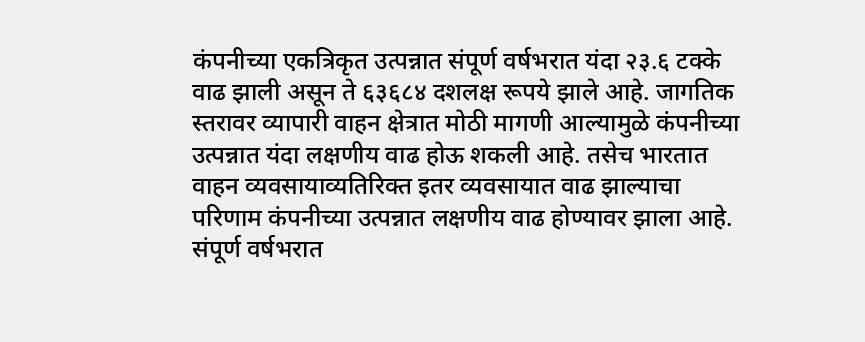कंपनीच्या एकत्रिकृत उत्पन्नात संपूर्ण वर्षभरात यंदा २३.६ टक्के वाढ झाली असून ते ६३६८४ दशलक्ष रूपये झाले आहे. जागतिक स्तरावर व्यापारी वाहन क्षेत्रात मोठी मागणी आल्यामुळे कंपनीच्या उत्पन्नात यंदा लक्षणीय वाढ होऊ शकली आहे. तसेच भारतात वाहन व्यवसायाव्यतिरिक्त इतर व्यवसायात वाढ झाल्याचा परिणाम कंपनीच्या उत्पन्नात लक्षणीय वाढ होण्यावर झाला आहे. संपूर्ण वर्षभरात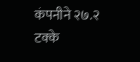कंपनीने २७.२ टक्के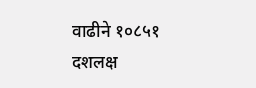वाढीने १०८५१ दशलक्ष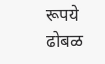रूपये ढोबळ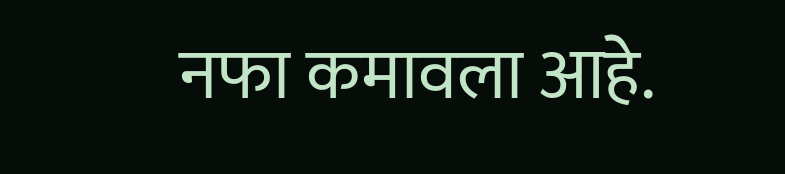नफा कमावला आहे.